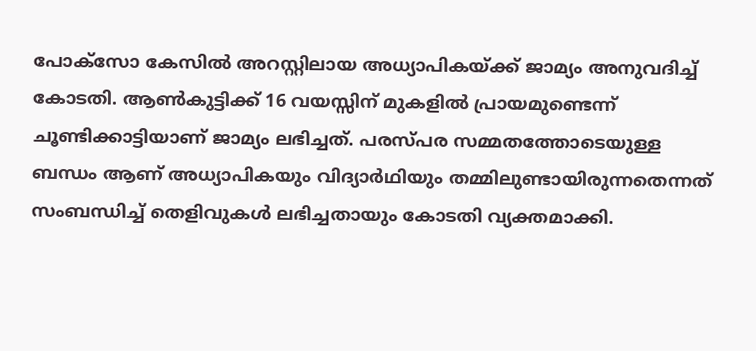പോക്സോ കേസില്‍ അറസ്റ്റിലായ അധ്യാപികയ്ക്ക് ജാമ്യം അനുവദിച്ച്‌ കോടതി. ആണ്‍കുട്ടിക്ക് 16 വയസ്സിന് മുകളില്‍ പ്രായമുണ്ടെന്ന് ചൂണ്ടിക്കാട്ടിയാണ് ജാമ്യം ലഭിച്ചത്. പരസ്പര സമ്മതത്തോടെയുള്ള ബന്ധം ആണ് അധ്യാപികയും വിദ്യാർഥിയും തമ്മിലുണ്ടായിരുന്നതെന്നത് സംബന്ധിച്ച്‌ തെളിവുകള്‍ ലഭിച്ചതായും കോടതി വ്യക്തമാക്കി.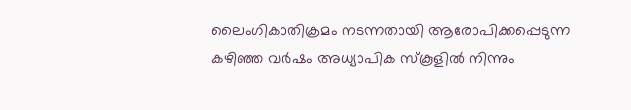ലൈംഗികാതിക്രമം നടന്നതായി ആരോപിക്കപ്പെടുന്ന കഴിഞ്ഞ വർഷം അധ്യാപിക സ്കൂളില്‍ നിന്നും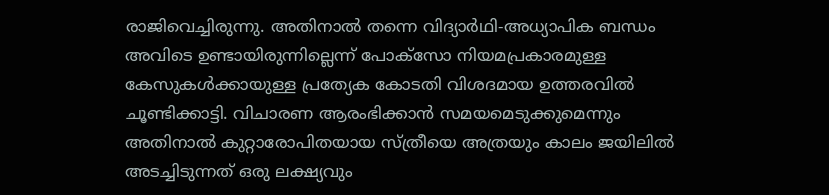രാജിവെച്ചിരുന്നു. അതിനാല്‍ തന്നെ വിദ്യാർഥി-അധ്യാപിക ബന്ധം അവിടെ ഉണ്ടായിരുന്നില്ലെന്ന് പോക്സോ നിയമപ്രകാരമുള്ള കേസുകള്‍ക്കായുള്ള പ്രത്യേക കോടതി വിശദമായ ഉത്തരവില്‍ ചൂണ്ടിക്കാട്ടി. വിചാരണ ആരംഭിക്കാൻ സമയമെടുക്കുമെന്നും അതിനാല്‍ കുറ്റാരോപിതയായ സ്ത്രീയെ അത്രയും കാലം ജയിലില്‍ അടച്ചിടുന്നത് ഒരു ലക്ഷ്യവും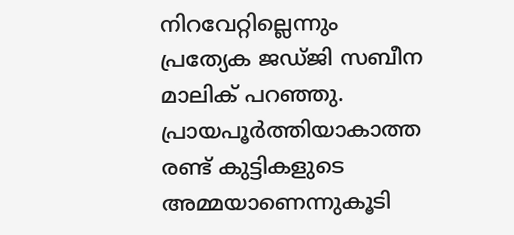നിറവേറ്റില്ലെന്നും പ്രത്യേക ജഡ്ജി സബീന മാലിക് പറഞ്ഞു. പ്രായപൂർത്തിയാകാത്ത രണ്ട് കുട്ടികളുടെ അമ്മയാണെന്നുകൂടി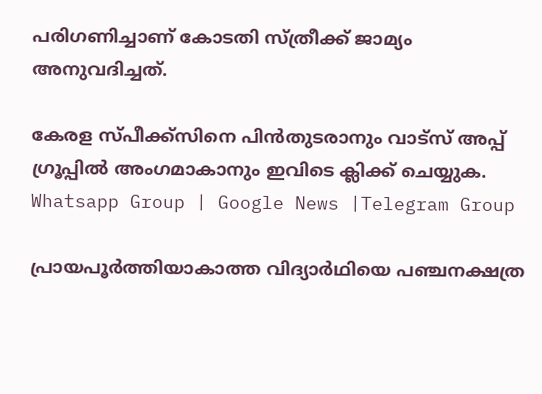പരിഗണിച്ചാണ് കോടതി സ്ത്രീക്ക് ജാമ്യം അനുവദിച്ചത്.

കേരള സ്പീക്ക്സിനെ പിൻതുടരാനും വാട്സ് അപ്പ് ഗ്രൂപ്പിൽ അംഗമാകാനും ഇവിടെ ക്ലിക്ക് ചെയ്യുക. Whatsapp Group | Google News |Telegram Group

പ്രായപൂർത്തിയാകാത്ത വിദ്യാർഥിയെ പഞ്ചനക്ഷത്ര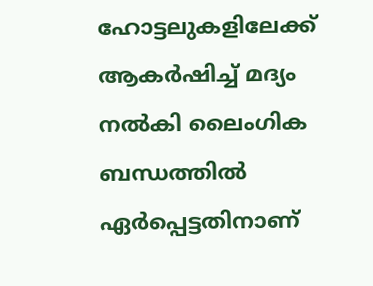ഹോട്ടലുകളിലേക്ക് ആകർഷിച്ച്‌ മദ്യം നല്‍കി ലൈംഗിക ബന്ധത്തില്‍ ഏർപ്പെട്ടതിനാണ്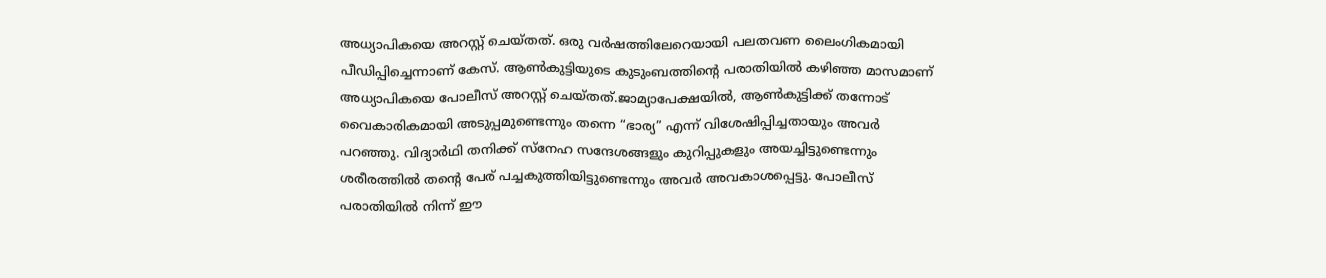അധ്യാപികയെ അറസ്റ്റ് ചെയ്തത്. ഒരു വർഷത്തിലേറെയായി പലതവണ ലൈംഗികമായി പീഡിപ്പിച്ചെന്നാണ് കേസ്. ആണ്‍കുട്ടിയുടെ കുടുംബത്തിന്റെ പരാതിയില്‍ കഴിഞ്ഞ മാസമാണ് അധ്യാപികയെ പോലീസ് അറസ്റ്റ് ചെയ്തത്.ജാമ്യാപേക്ഷയില്‍, ആണ്‍കുട്ടിക്ക് തന്നോട് വൈകാരികമായി അടുപ്പമുണ്ടെന്നും തന്നെ “ഭാര്യ” എന്ന് വിശേഷിപ്പിച്ചതായും അവർ പറഞ്ഞു. വിദ്യാർഥി തനിക്ക് സ്നേഹ സന്ദേശങ്ങളും കുറിപ്പുകളും അയച്ചിട്ടുണ്ടെന്നും ശരീരത്തില്‍ തന്റെ പേര് പച്ചകുത്തിയിട്ടുണ്ടെന്നും അവർ അവകാശപ്പെട്ടു. പോലീസ് പരാതിയില്‍ നിന്ന് ഈ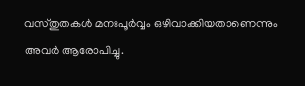വസ്തുതകള്‍ മനഃപൂർവ്വം ഒഴിവാക്കിയതാണെന്നും അവർ ആരോപിച്ചു.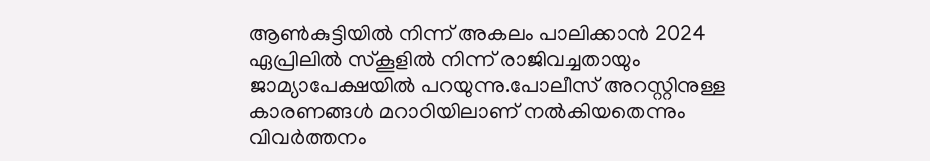ആണ്‍കുട്ടിയില്‍ നിന്ന് അകലം പാലിക്കാൻ 2024 ഏപ്രിലില്‍ സ്കൂളില്‍ നിന്ന് രാജിവച്ചതായും ജാമ്യാപേക്ഷയില്‍ പറയുന്നു.പോലീസ് അറസ്റ്റിനുള്ള കാരണങ്ങള്‍ മറാഠിയിലാണ് നല്‍കിയതെന്നും വിവർത്തനം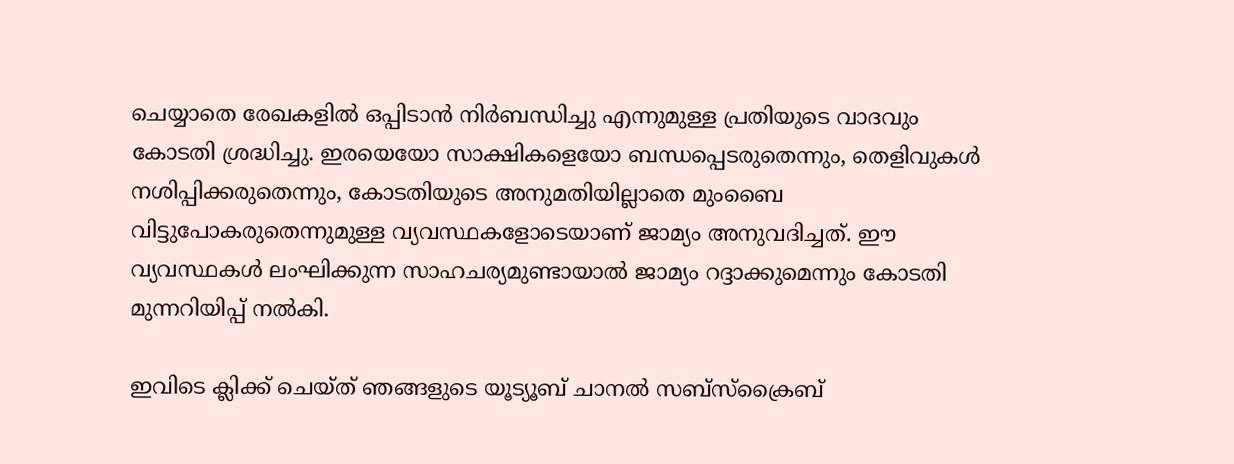ചെയ്യാതെ രേഖകളില്‍ ഒപ്പിടാൻ നിർബന്ധിച്ചു എന്നുമുള്ള പ്രതിയുടെ വാദവും കോടതി ശ്രദ്ധിച്ചു. ഇരയെയോ സാക്ഷികളെയോ ബന്ധപ്പെടരുതെന്നും, തെളിവുകള്‍ നശിപ്പിക്കരുതെന്നും, കോടതിയുടെ അനുമതിയില്ലാതെ മുംബൈ വിട്ടുപോകരുതെന്നുമുള്ള വ്യവസ്ഥകളോടെയാണ് ജാമ്യം അനുവദിച്ചത്. ഈ വ്യവസ്ഥകള്‍ ലംഘിക്കുന്ന സാഹചര്യമുണ്ടായാല്‍ ജാമ്യം റദ്ദാക്കുമെന്നും കോടതി മുന്നറിയിപ്പ് നല്‍കി.

ഇവിടെ ക്ലിക്ക് ചെയ്ത് ഞങ്ങളുടെ യൂട്യൂബ് ചാനൽ സബ്സ്ക്രൈബ്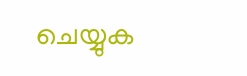ചെയ്യുക